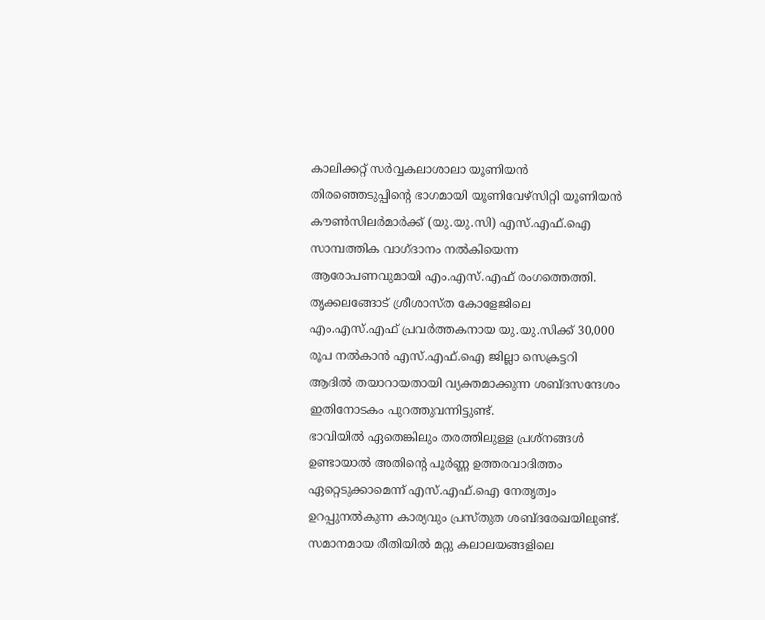കാലിക്കറ്റ് സർവ്വകലാശാലാ യൂണിയൻ തിരഞ്ഞെടുപ്പിന്റെ ഭാഗമായി യൂണിവേഴ്സിറ്റി യൂണിയൻ കൗൺസിലർമാർക്ക് (യു.യു.സി) എസ്.എഫ്.ഐ സാമ്പത്തിക വാഗ്ദാനം നൽകിയെന്ന ആരോപണവുമായി എം.എസ്.എഫ് രംഗത്തെത്തി. തൃക്കലങ്ങോട് ശ്രീശാസ്ത കോളേജിലെ എം.എസ്.എഫ് പ്രവർത്തകനായ യു.യു.സിക്ക് 30,000 രൂപ നൽകാൻ എസ്.എഫ്.ഐ ജില്ലാ സെക്രട്ടറി ആദിൽ തയാറായതായി വ്യക്തമാക്കുന്ന ശബ്ദസന്ദേശം ഇതിനോടകം പുറത്തുവന്നിട്ടുണ്ട്.
ഭാവിയിൽ ഏതെങ്കിലും തരത്തിലുള്ള പ്രശ്നങ്ങൾ ഉണ്ടായാൽ അതിന്റെ പൂർണ്ണ ഉത്തരവാദിത്തം ഏറ്റെടുക്കാമെന്ന് എസ്.എഫ്.ഐ നേതൃത്വം ഉറപ്പുനൽകുന്ന കാര്യവും പ്രസ്തുത ശബ്ദരേഖയിലുണ്ട്. സമാനമായ രീതിയിൽ മറ്റു കലാലയങ്ങളിലെ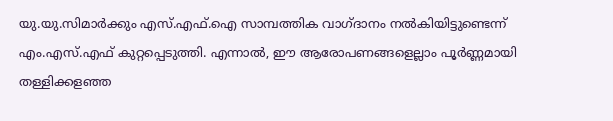യു.യു.സിമാർക്കും എസ്.എഫ്.ഐ സാമ്പത്തിക വാഗ്ദാനം നൽകിയിട്ടുണ്ടെന്ന് എം.എസ്.എഫ് കുറ്റപ്പെടുത്തി. എന്നാൽ, ഈ ആരോപണങ്ങളെല്ലാം പൂർണ്ണമായി തള്ളിക്കളഞ്ഞ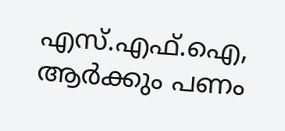എസ്.എഫ്.ഐ, ആർക്കും പണം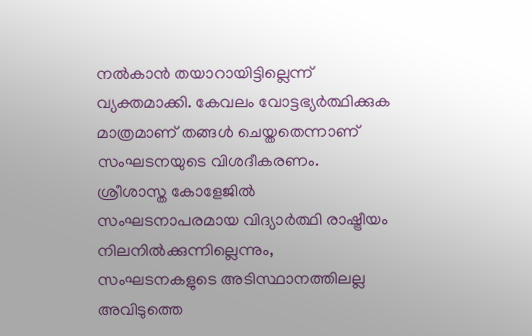നൽകാൻ തയാറായിട്ടില്ലെന്ന് വ്യക്തമാക്കി. കേവലം വോട്ടഭ്യർത്ഥിക്കുക മാത്രമാണ് തങ്ങൾ ചെയ്തതെന്നാണ് സംഘടനയുടെ വിശദീകരണം.
ശ്രീശാസ്ത കോളേജിൽ സംഘടനാപരമായ വിദ്യാർത്ഥി രാഷ്ട്രീയം നിലനിൽക്കുന്നില്ലെന്നും, സംഘടനകളുടെ അടിസ്ഥാനത്തിലല്ല അവിടുത്തെ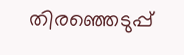തിരഞ്ഞെടുപ്പ്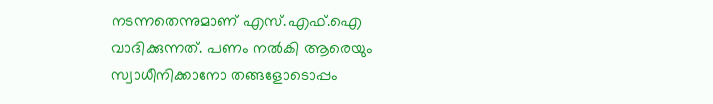നടന്നതെന്നുമാണ് എസ്.എഫ്.ഐ വാദിക്കുന്നത്. പണം നൽകി ആരെയും സ്വാധീനിക്കാനോ തങ്ങളോടൊപ്പം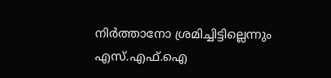നിർത്താനോ ശ്രമിച്ചിട്ടില്ലെന്നും എസ്.എഫ്.ഐ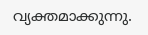വ്യക്തമാക്കുന്നു.